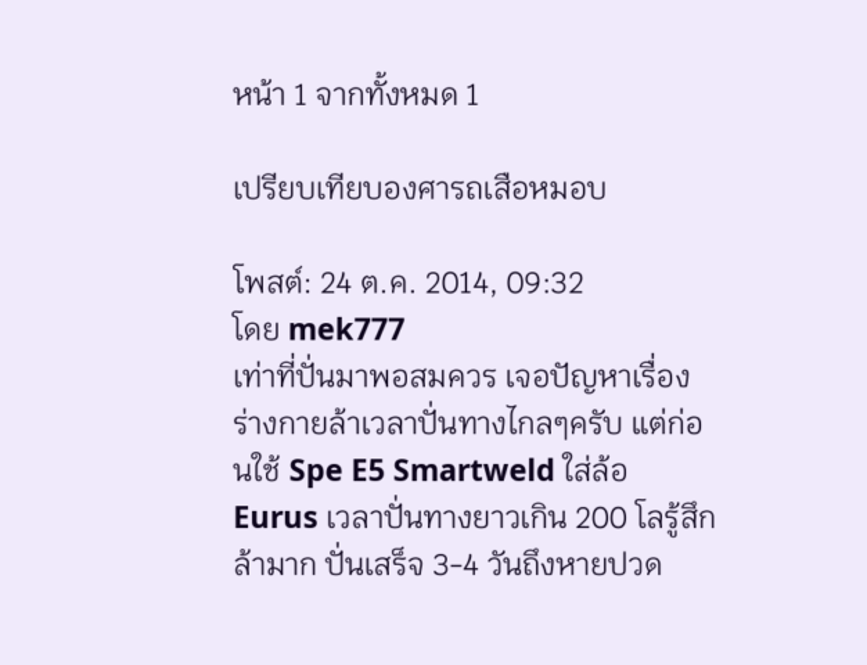หน้า 1 จากทั้งหมด 1

เปรียบเทียบองศารถเสือหมอบ

โพสต์: 24 ต.ค. 2014, 09:32
โดย mek777
เท่าที่ปั่นมาพอสมควร เจอปัญหาเรื่องร่างกายล้าเวลาปั่นทางไกลๆครับ แต่ก่อนใช้ Spe E5 Smartweld ใส่ล้อ Eurus เวลาปั่นทางยาวเกิน 200 โลรู้สึกล้ามาก ปั่นเสร็จ 3-4 วันถึงหายปวด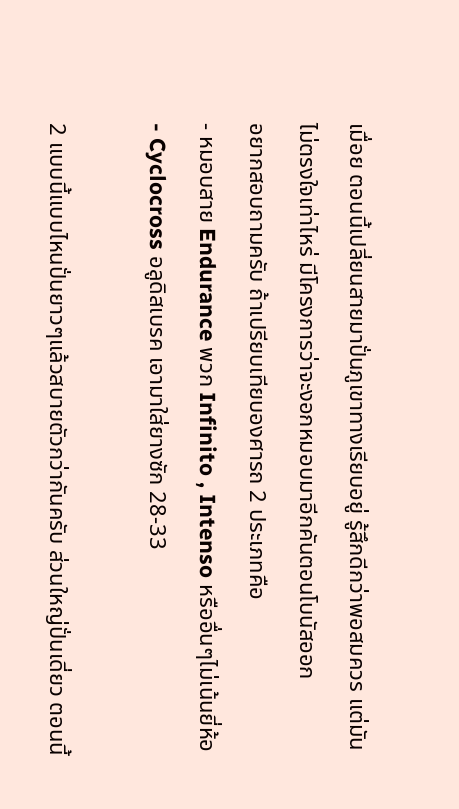เมื่อย ตอนนี้เปลี่ยนสายมาปั่นภูเขาทางเรียบอยู่ รู้สึกดีกว่าพอสมควร แต่มันไม่ตรงใจเท่าไหร่ มีโครงการว่าจะงอกหมอบมาอีกคันตอนโบนัสออก
อยากสอบถามครับ ถ้าเปรียบเทียบองศารถ 2 ประเภทคือ
- หมอบสาย Endurance พวก Infinito , Intenso หรืออื่นๆไม่เน้นยี่ห้อ
- Cyclocross อลูดิสเบรค เอามาใส่ยางซัก 28-33

2 แบบนี้แบบไหนปั่นยาวๆแล้วสบายตัวกว่ากันครับ ส่วนใหญ่ปั่นเดี่ยว ตอนนี้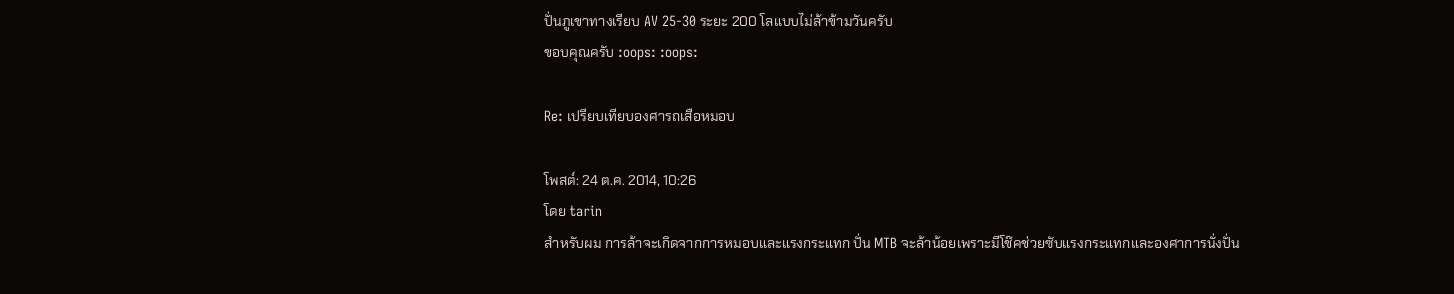ปั่นภูเขาทางเรียบ AV 25-30 ระยะ 200 โลแบบไม่ล้าข้ามวันครับ
ขอบคุณครับ :oops: :oops:

Re: เปรียบเทียบองศารถเสือหมอบ

โพสต์: 24 ต.ค. 2014, 10:26
โดย tarin
สำหรับผม การล้าจะเกิดจากการหมอบและแรงกระแทก ปั่น MTB จะล้าน้อยเพราะมีโช๊คช่วยซับแรงกระแทกและองศาการนั่งปั่น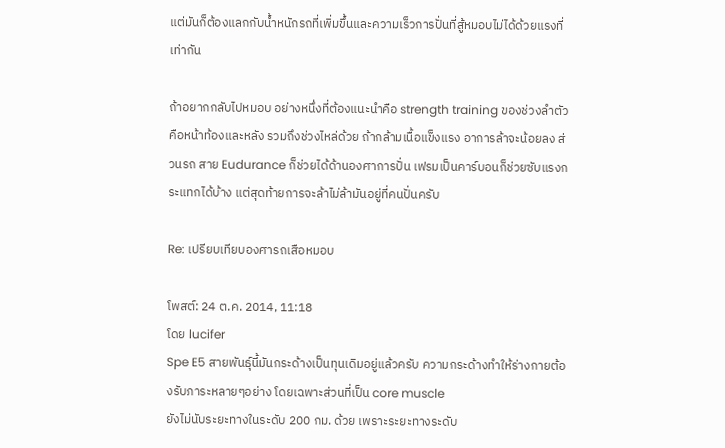แต่มันก็ต้องแลกกับน้ำหนักรถที่เพิ่มขึ้นและความเร็วการปั่นที่สู้หมอบไม่ได้ด้วยแรงที่เท่ากัน

ถ้าอยากกลับไปหมอบ อย่างหนึ่งที่ต้องแนะนำคือ strength training ของช่วงลำตัวคือหน้าท้องและหลัง รวมถึงช่วงไหล่ด้วย ถ้ากล้ามเนื้อแข็งแรง อาการล้าจะน้อยลง ส่วนรถ สาย Eudurance ก็ช่วยได้ด้านองศาการปั่น เฟรมเป็นคาร์บอนก็ช่วยซับแรงกระแทกได้บ้าง แต่สุดท้ายการจะล้าไม่ล้ามันอยู่ที่คนปั่นครับ

Re: เปรียบเทียบองศารถเสือหมอบ

โพสต์: 24 ต.ค. 2014, 11:18
โดย lucifer
Spe E5 สายพันธุ์นี้มันกระด้างเป็นทุนเดิมอยู่แล้วครับ ความกระด้างทำให้ร่างกายต้องรับภาระหลายๆอย่าง โดยเฉพาะส่วนที่เป็น core muscle
ยังไม่นับระยะทางในระดับ 200 กม. ด้วย เพราะระยะทางระดับ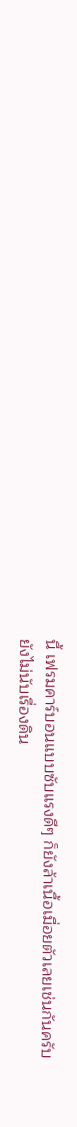นี้ เฟรมคาร์บอนแบบซับแรงดีๆ ก็ยังล้าเนื้อเมื่อยตัวเลยเช่นกันครับ
ยังไม่นับเรื่องดิน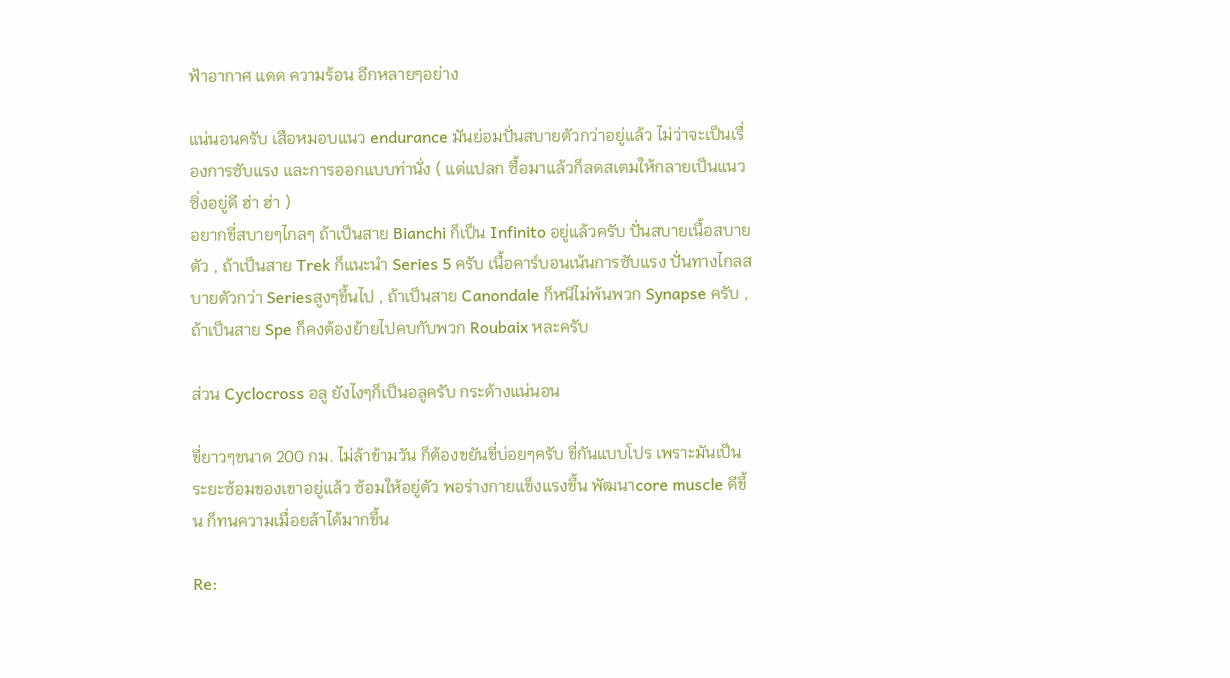ฟ้าอากาศ แดด ความร้อน อีกหลายๆอย่าง

แน่นอนครับ เสือหมอบแนว endurance มันย่อมปั่นสบายตัวกว่าอยู่แล้ว ไม่ว่าจะเป็นเรื่องการซับแรง และการออกแบบท่านั่ง ( แต่แปลก ซื้อมาแล้วก็ลดสเตมให้กลายเป็นแนวซิ่งอยู่ดี ฮ่า ฮ่า )
อยากขี่สบายๆไกลๆ ถ้าเป็นสาย Bianchi ก็เป็น Infinito อยู่แล้วครับ ปั่นสบายเนื้อสบายตัว , ถ้าเป็นสาย Trek ก็แนะนำ Series 5 ครับ เนื้อคาร์บอนเน้นการซับแรง ปั่นทางไกลสบายตัวกว่า Seriesสูงๆขึ้นไป , ถ้าเป็นสาย Canondale ก็หนีไม่พ้นพวก Synapse ครับ , ถ้าเป็นสาย Spe ก็คงต้องย้ายไปคบกับพวก Roubaix หละครับ

ส่วน Cyclocross อลู ยังไงๆก็เป็นอลูครับ กระด้างแน่นอน

ขี่ยาวๆขนาด 200 กม. ไม่ล้าข้ามวัน ก็ต้องขยันขี่บ่อยๆครับ ขี่กันแบบโปร เพราะมันเป็นระยะซ้อมของเขาอยู่แล้ว ซ้อมให้อยู่ตัว พอร่างกายแข็งแรงขึ้น พัฒนาcore muscle ดีขึ้น ก็ทนความเมื่อยล้าได้มากขึ้น

Re: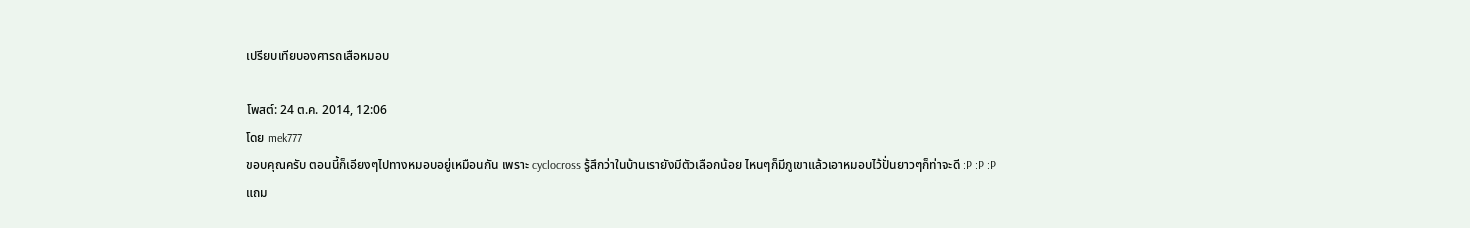เปรียบเทียบองศารถเสือหมอบ

โพสต์: 24 ต.ค. 2014, 12:06
โดย mek777
ขอบคุณครับ ตอนนี้ก็เอียงๆไปทางหมอบอยู่เหมือนกัน เพราะ cyclocross รู้สึกว่าในบ้านเรายังมีตัวเลือกน้อย ไหนๆก็มีภูเขาแล้วเอาหมอบไว้ปั่นยาวๆก็ท่าจะดี :P :P :P
แถม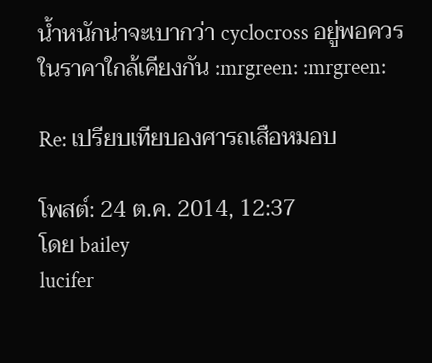น้ำหนักน่าจะเบากว่า cyclocross อยู่พอควรในราคาใกล้เคียงกัน :mrgreen: :mrgreen:

Re: เปรียบเทียบองศารถเสือหมอบ

โพสต์: 24 ต.ค. 2014, 12:37
โดย bailey
lucifer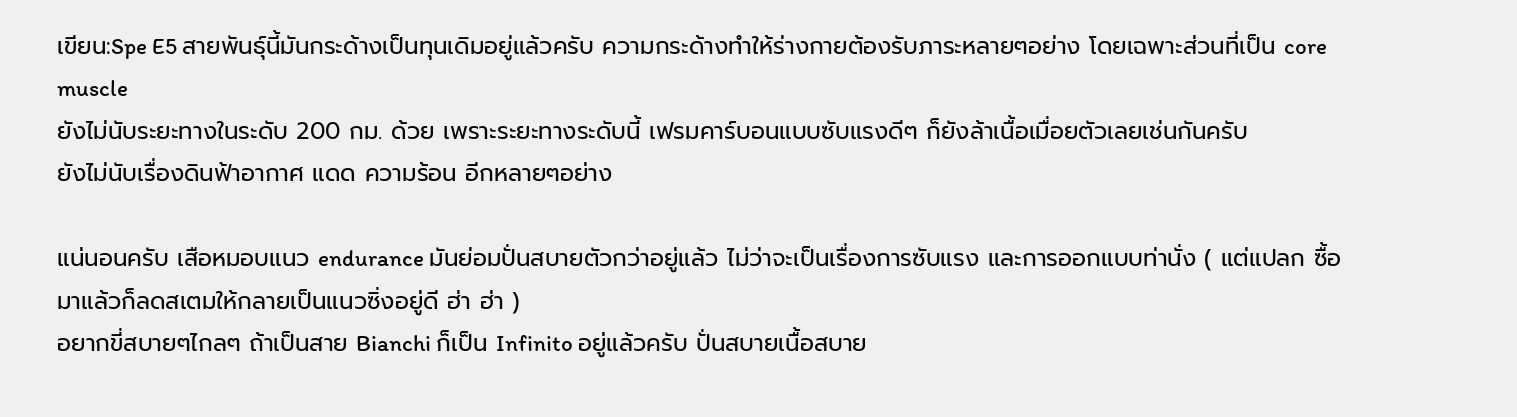เขียน:Spe E5 สายพันธุ์นี้มันกระด้างเป็นทุนเดิมอยู่แล้วครับ ความกระด้างทำให้ร่างกายต้องรับภาระหลายๆอย่าง โดยเฉพาะส่วนที่เป็น core muscle
ยังไม่นับระยะทางในระดับ 200 กม. ด้วย เพราะระยะทางระดับนี้ เฟรมคาร์บอนแบบซับแรงดีๆ ก็ยังล้าเนื้อเมื่อยตัวเลยเช่นกันครับ
ยังไม่นับเรื่องดินฟ้าอากาศ แดด ความร้อน อีกหลายๆอย่าง

แน่นอนครับ เสือหมอบแนว endurance มันย่อมปั่นสบายตัวกว่าอยู่แล้ว ไม่ว่าจะเป็นเรื่องการซับแรง และการออกแบบท่านั่ง ( แต่แปลก ซื้อมาแล้วก็ลดสเตมให้กลายเป็นแนวซิ่งอยู่ดี ฮ่า ฮ่า )
อยากขี่สบายๆไกลๆ ถ้าเป็นสาย Bianchi ก็เป็น Infinito อยู่แล้วครับ ปั่นสบายเนื้อสบาย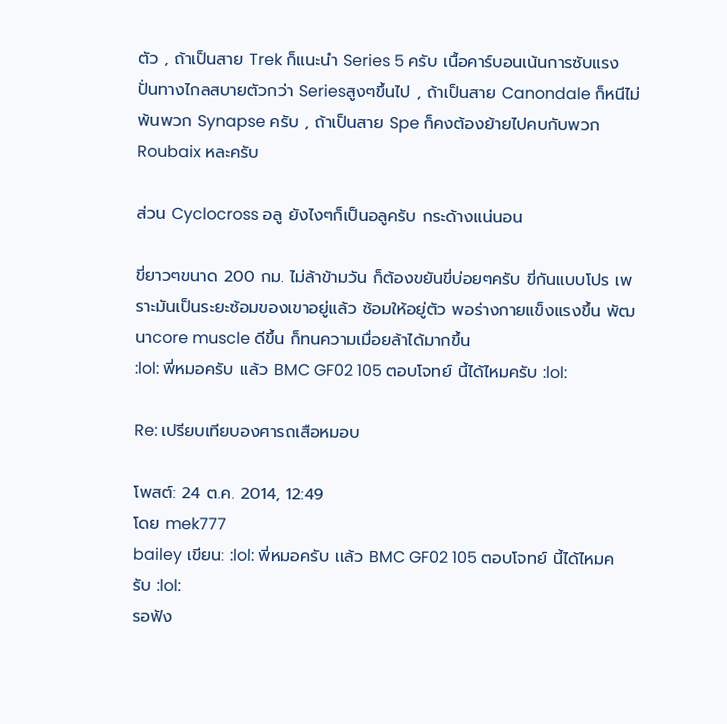ตัว , ถ้าเป็นสาย Trek ก็แนะนำ Series 5 ครับ เนื้อคาร์บอนเน้นการซับแรง ปั่นทางไกลสบายตัวกว่า Seriesสูงๆขึ้นไป , ถ้าเป็นสาย Canondale ก็หนีไม่พ้นพวก Synapse ครับ , ถ้าเป็นสาย Spe ก็คงต้องย้ายไปคบกับพวก Roubaix หละครับ

ส่วน Cyclocross อลู ยังไงๆก็เป็นอลูครับ กระด้างแน่นอน

ขี่ยาวๆขนาด 200 กม. ไม่ล้าข้ามวัน ก็ต้องขยันขี่บ่อยๆครับ ขี่กันแบบโปร เพราะมันเป็นระยะซ้อมของเขาอยู่แล้ว ซ้อมให้อยู่ตัว พอร่างกายแข็งแรงขึ้น พัฒนาcore muscle ดีขึ้น ก็ทนความเมื่อยล้าได้มากขึ้น
:lol: พี่หมอครับ เเล้ว BMC GF02 105 ตอบโจทย์ นี้ได้ไหมครับ :lol:

Re: เปรียบเทียบองศารถเสือหมอบ

โพสต์: 24 ต.ค. 2014, 12:49
โดย mek777
bailey เขียน: :lol: พี่หมอครับ เเล้ว BMC GF02 105 ตอบโจทย์ นี้ได้ไหมครับ :lol:
รอฟัง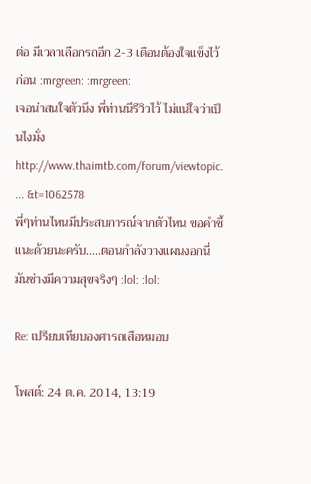ต่อ มีเวลาเลือกรถอีก 2-3 เดือนต้องใจแข็งไว้ก่อน :mrgreen: :mrgreen:
เจอน่าสนใจตัวนึง พี่ท่านนีรีวิวไว้ ไม่แน่ใจว่าเป็นไงมั่ง
http://www.thaimtb.com/forum/viewtopic. ... &t=1062578
พี่ๆท่านไหนมีประสบการณ์จากตัวไหน ขอคำชี้แนะด้วยนะครับ.....ตอนกำลังวางแผนงอกนี่มันช่างมีความสุขจริงๆ :lol: :lol:

Re: เปรียบเทียบองศารถเสือหมอบ

โพสต์: 24 ต.ค. 2014, 13:19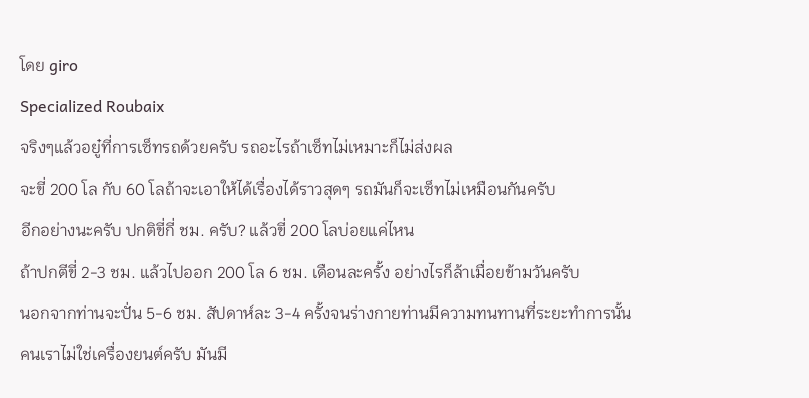โดย giro
Specialized Roubaix
จริงๆแล้วอยู๋ที่การเซ็ทรถด้วยครับ รถอะไรถ้าเซ็ทไม่เหมาะก็ไม่ส่งผล
จะขี่ 200 โล กับ 60 โลถ้าจะเอาให้ได้เรื่องได้ราวสุดๆ รถมันก็จะเซ็ทไม่เหมือนกันครับ
อีกอย่างนะครับ ปกติขี่กี่ ชม. ครับ? แล้วขี่ 200 โลบ่อยแค่ไหน
ถ้าปกตีขี่ 2-3 ชม. แล้วไปออก 200 โล 6 ชม. เดือนละครั้ง อย่างไรก็ล้าเมื่อยข้ามวันครับ
นอกจากท่านจะปั่น 5-6 ชม. สัปดาห์ละ 3-4 ครั้งจนร่างกายท่านมีความทนทานที่ระยะทำการนั้น
คนเราไม่ใช่เครื่องยนต์ครับ มันมี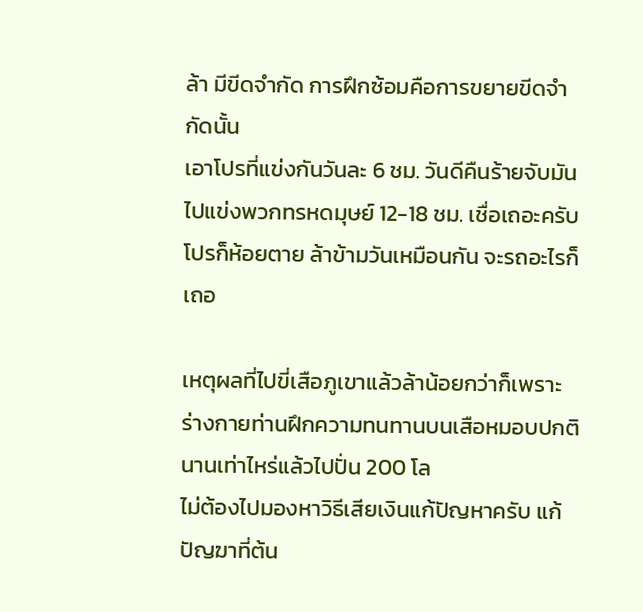ล้า มีขีดจำกัด การฝึกซ้อมคือการขยายขีดจำกัดนั้น
เอาโปรที่แข่งกันวันละ 6 ชม. วันดีคืนร้ายจับมันไปแข่งพวกทรหดมุษย์ 12-18 ชม. เชื่อเถอะครับ โปรก็ห้อยตาย ล้าข้ามวันเหมือนกัน จะรถอะไรก็เถอ

เหตุผลที่ไปขี่เสือภูเขาแล้วล้าน้อยกว่าก็เพราะร่างกายท่านฝึกความทนทานบนเสือหมอบปกตินานเท่าไหร่แล้วไปปั่น 200 โล
ไม่ต้องไปมองหาวิธีเสียเงินแก้ปัญหาครับ แก้ปัญฆาที่ต้น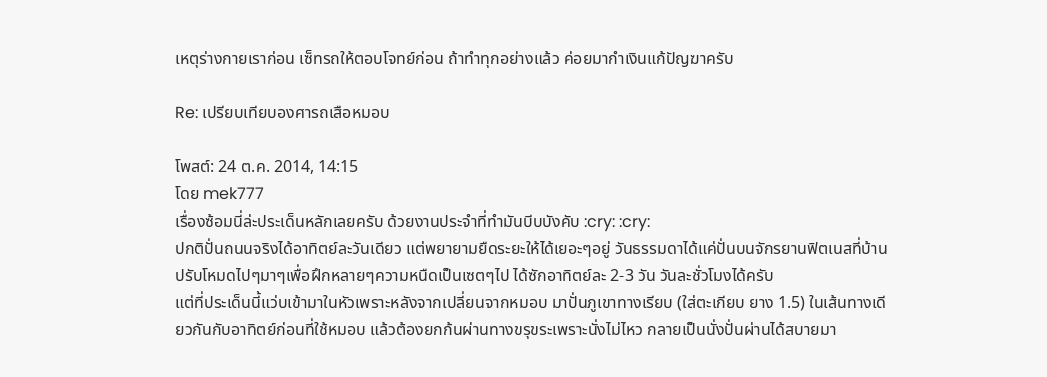เหตุร่างกายเราก่อน เซ็ทรถให้ตอบโจทย์ก่อน ถ้าทำทุกอย่างแล้ว ค่อยมากำเงินแก้ปัญฆาครับ

Re: เปรียบเทียบองศารถเสือหมอบ

โพสต์: 24 ต.ค. 2014, 14:15
โดย mek777
เรื่องซ้อมนี่ล่ะประเด็นหลักเลยครับ ด้วยงานประจำที่ทำมันบีบบังคับ :cry: :cry:
ปกติปั่นถนนจริงได้อาทิตย์ละวันเดียว แต่พยายามยืดระยะให้ได้เยอะๆอยู่ วันธรรมดาได้แค่ปั่นบนจักรยานฟิตเนสที่บ้าน ปรับโหมดไปๆมาๆเพื่อฝึกหลายๆความหนืดเป็นเซตๆไป ได้ซักอาทิตย์ละ 2-3 วัน วันละชั่วโมงได้ครับ
แต่ที่ประเด็นนี้แว่บเข้ามาในหัวเพราะหลังจากเปลี่ยนจากหมอบ มาปั่นภูเขาทางเรียบ (ใส่ตะเกียบ ยาง 1.5) ในเส้นทางเดียวกันกับอาทิตย์ก่อนที่ใช้หมอบ แล้วต้องยกก้นผ่านทางขรุขระเพราะนั่งไม่ไหว กลายเป็นนั่งปั่นผ่านได้สบายมา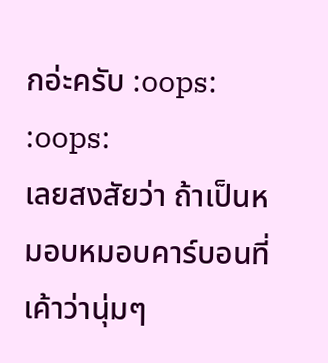กอ่ะครับ :oops: :oops:
เลยสงสัยว่า ถ้าเป็นหมอบหมอบคาร์บอนที่เค้าว่านุ่มๆ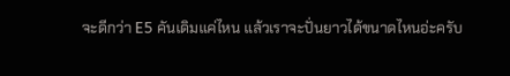จะดีกว่า E5 คันเดิมแค่ไหน แล้วเราจะปั่นยาวได้ขนาดไหนอ่ะครับ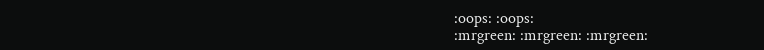:oops: :oops:
:mrgreen: :mrgreen: :mrgreen: